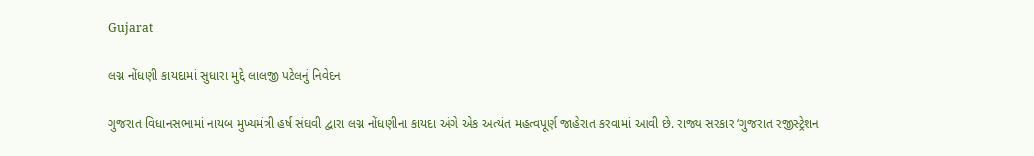Gujarat

લગ્ન નોંધણી કાયદામાં સુધારા મુદ્દે લાલજી પટેલનું નિવેદન

ગુજરાત વિધાનસભામાં નાયબ મુખ્યમંત્રી હર્ષ સંઘવી દ્વારા લગ્ન નોંધણીના કાયદા અંગે એક અત્યંત મહત્વપૂર્ણ જાહેરાત કરવામાં આવી છે. રાજ્ય સરકાર ‘ગુજરાત રજીસ્ટ્રેશન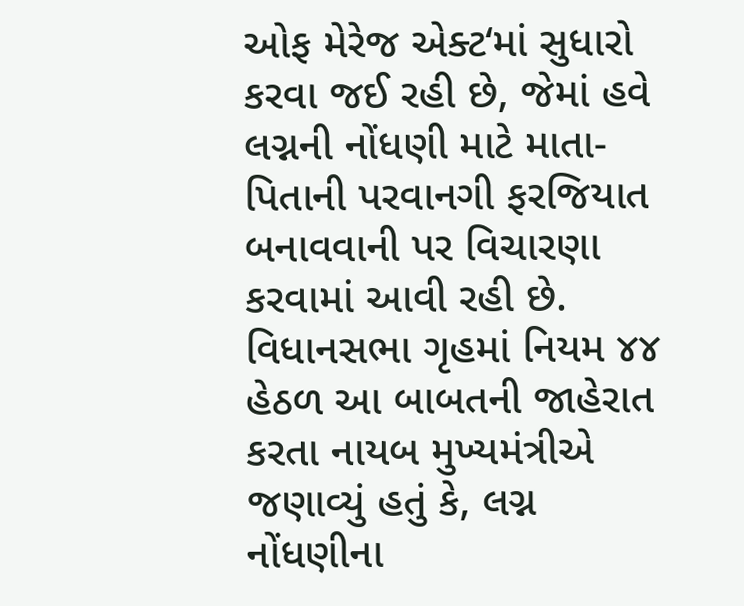ઓફ મેરેજ એક્ટ‘માં સુધારો કરવા જઈ રહી છે, જેમાં હવે લગ્નની નોંધણી માટે માતા-પિતાની પરવાનગી ફરજિયાત બનાવવાની પર વિચારણા કરવામાં આવી રહી છે. વિધાનસભા ગૃહમાં નિયમ ૪૪ હેઠળ આ બાબતની જાહેરાત કરતા નાયબ મુખ્યમંત્રીએ જણાવ્યું હતું કે, લગ્ન નોંધણીના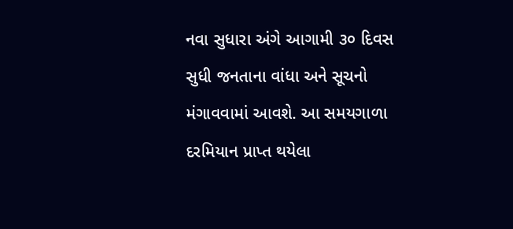નવા સુધારા અંગે આગામી ૩૦ દિવસ સુધી જનતાના વાંધા અને સૂચનો મંગાવવામાં આવશે. આ સમયગાળા દરમિયાન પ્રાપ્ત થયેલા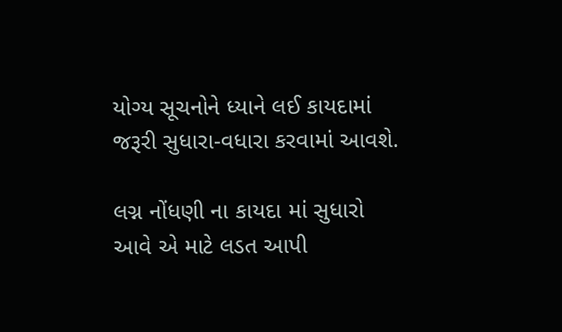યોગ્ય સૂચનોને ધ્યાને લઈ કાયદામાં જરૂરી સુધારા-વધારા કરવામાં આવશે.

લગ્ન નોંધણી ના કાયદા માં સુધારો આવે એ માટે લડત આપી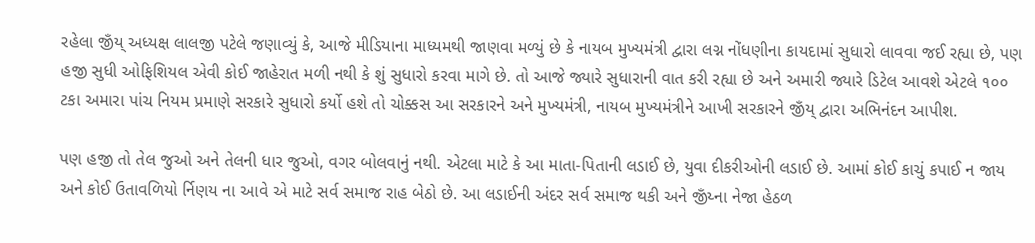રહેલા જીઁય્ અધ્યક્ષ લાલજી પટેલે જણાવ્યું કે, આજે મીડિયાના માધ્યમથી જાણવા મળ્યું છે કે નાયબ મુખ્યમંત્રી દ્વારા લગ્ન નોંધણીના કાયદામાં સુધારો લાવવા જઈ રહ્યા છે, પણ હજી સુધી ઓફિશિયલ એવી કોઈ જાહેરાત મળી નથી કે શું સુધારો કરવા માગે છે. તો આજે જ્યારે સુધારાની વાત કરી રહ્યા છે અને અમારી જ્યારે ડિટેલ આવશે એટલે ૧૦૦ ટકા અમારા પાંચ નિયમ પ્રમાણે સરકારે સુધારો કર્યો હશે તો ચોક્કસ આ સરકારને અને મુખ્યમંત્રી, નાયબ મુખ્યમંત્રીને આખી સરકારને જીઁય્ દ્વારા અભિનંદન આપીશ.

પણ હજી તો તેલ જુઓ અને તેલની ધાર જુઓ, વગર બોલવાનું નથી. એટલા માટે કે આ માતા-પિતાની લડાઈ છે, યુવા દીકરીઓની લડાઈ છે. આમાં કોઈ કાચું કપાઈ ન જાય અને કોઈ ઉતાવળિયો ર્નિણય ના આવે એ માટે સર્વ સમાજ રાહ બેઠો છે. આ લડાઈની અંદર સર્વ સમાજ થકી અને જીઁય્ના નેજા હેઠળ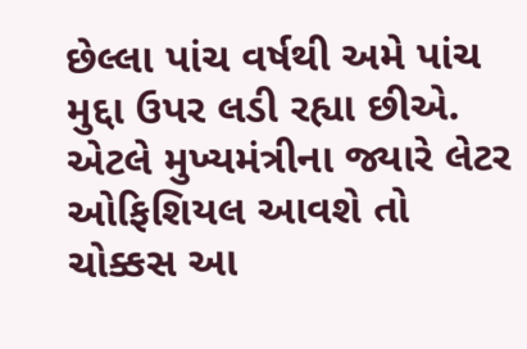છેલ્લા પાંચ વર્ષથી અમે પાંચ મુદ્દા ઉપર લડી રહ્યા છીએ. એટલે મુખ્યમંત્રીના જ્યારે લેટર ઓફિશિયલ આવશે તો ચોક્કસ આ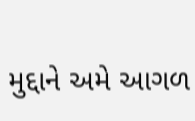મુદ્દાને અમે આગળ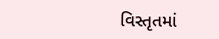વિસ્તૃતમાં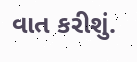વાત કરીશું.